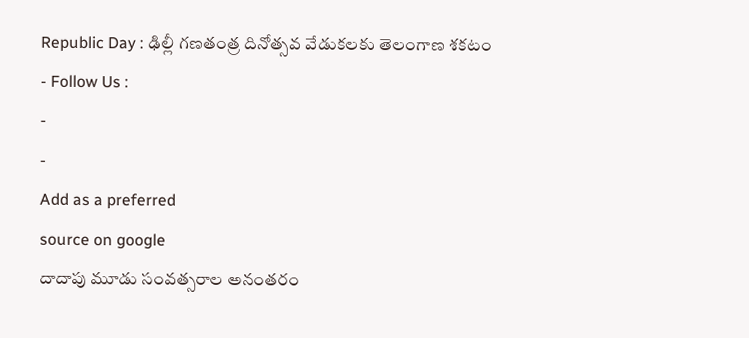Republic Day : ఢిల్లీ గణతంత్ర దినోత్సవ వేడుకలకు తెలంగాణ శకటం
- Follow Us :
-
-
Add as a preferred
source on google
దాదాపు మూడు సంవత్సరాల అనంతరం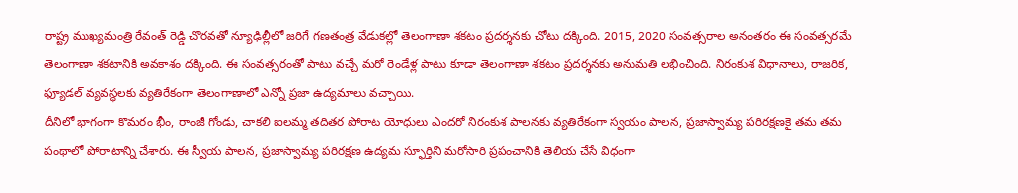రాష్ట్ర ముఖ్యమంత్రి రేవంత్ రెడ్డి చొరవతో న్యూఢిల్లీలో జరిగే గణతంత్ర వేడుకల్లో తెలంగాణా శకటం ప్రదర్శనకు చోటు దక్కింది. 2015, 2020 సంవత్సరాల అనంతరం ఈ సంవత్సరమే తెలంగాణా శకటానికి అవకాశం దక్కింది. ఈ సంవత్సరంతో పాటు వచ్చే మరో రెండేళ్ల పాటు కూడా తెలంగాణా శకటం ప్రదర్శనకు అనుమతి లభించింది. నిరంకుశ విధానాలు, రాజరిక, ఫ్యూడల్ వ్యవస్థలకు వ్యతిరేకంగా తెలంగాణాలో ఎన్నో ప్రజా ఉద్యమాలు వచ్చాయి.
దీనిలో భాగంగా కొమరం భీం, రాంజీ గోండు, చాకలి ఐలమ్మ తదితర పోరాట యోధులు ఎందరో నిరంకుశ పాలనకు వ్యతిరేకంగా స్వయం పాలన, ప్రజాస్వామ్య పరిరక్షణకై తమ తమ పంథాలో పోరాటాన్ని చేశారు. ఈ స్వీయ పాలన, ప్రజాస్వామ్య పరిరక్షణ ఉద్యమ స్ఫూర్తిని మరోసారి ప్రపంచానికి తెలియ చేసే విధంగా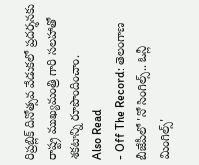రిప్రబ్లిక్ దినోత్సవ వేడుకలో ప్రదర్శనకు రాష్ట్ర ముఖ్యమంత్రి గారి సలహాతో శకటాన్ని రూపొందించాం.
Also Read
- Off The Record: తెలంగాణ బీజేపీలో 'నో సింగిల్స్.. ఓన్లీ మింగిల్స్'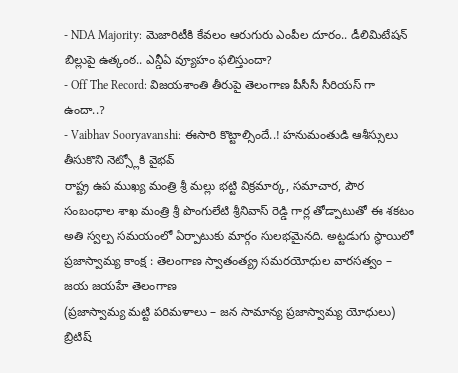- NDA Majority: మెజారిటీకి కేవలం ఆరుగురు ఎంపీల దూరం.. డీలిమిటేషన్ బిల్లుపై ఉత్కంఠ.. ఎన్డీఏ వ్యూహం ఫలిస్తుందా?
- Off The Record: విజయశాంతి తీరుపై తెలంగాణ పీసీసీ సీరియస్ గా ఉందా..?
- Vaibhav Sooryavanshi: ఈసారి కొట్టాల్సిందే..! హనుమంతుడి ఆశీస్సులు తీసుకొని నెట్స్లోకి వైభవ్
రాష్ట్ర ఉప ముఖ్య మంత్రి శ్రీ మల్లు భట్టి విక్రమార్క, సమాచార, పౌర సంబంధాల శాఖ మంత్రి శ్రీ పొంగులేటి శ్రీనివాస్ రెడ్డి గార్ల తోడ్పాటుతో ఈ శకటం అతి స్వల్ప సమయంలో ఏర్పాటుకు మార్గం సులభమైనది. అట్టడుగు స్థాయిలో ప్రజాస్వామ్య కాంక్ష : తెలంగాణ స్వాతంత్య్ర సమరయోధుల వారసత్వం – జయ జయహే తెలంగాణ
(ప్రజాస్వామ్య మట్టి పరిమళాలు – జన సామాన్య ప్రజాస్వామ్య యోధులు)
బ్రిటిష్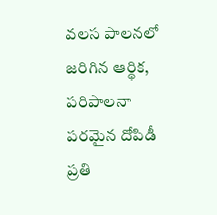వలస పాలనలో జరిగిన ఆర్థిక, పరిపాలనా పరమైన దోపిడీ ప్రతి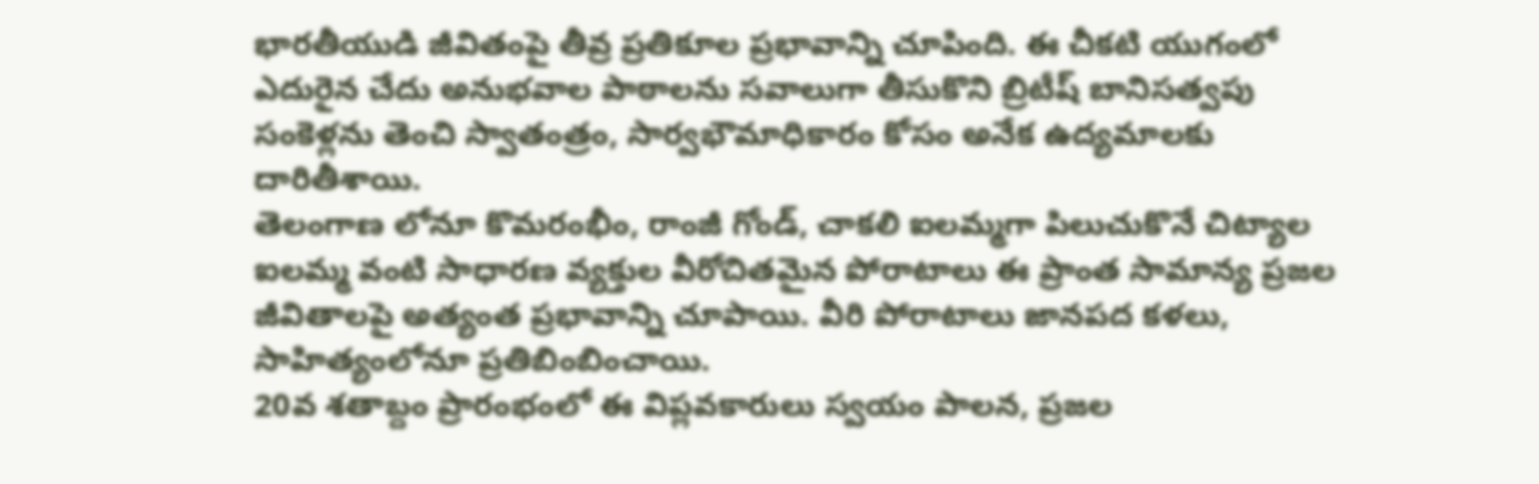భారతీయుడి జీవితంపై తీవ్ర ప్రతికూల ప్రభావాన్ని చూపింది. ఈ చీకటి యుగంలో ఎదురైన చేదు అనుభవాల పాఠాలను సవాలుగా తీసుకొని బ్రిటీష్ బానిసత్వపు సంకెళ్లను తెంచి స్వాతంత్రం, సార్వభౌమాధికారం కోసం అనేక ఉద్యమాలకు దారితీశాయి.
తెలంగాణ లోనూ కొమరంభీం, రాంజీ గోండ్, చాకలి ఐలమ్మగా పిలుచుకొనే చిట్యాల ఐలమ్మ వంటి సాధారణ వ్యక్తుల వీరోచితమైన పోరాటాలు ఈ ప్రాంత సామాన్య ప్రజల జీవితాలపై అత్యంత ప్రభావాన్ని చూపాయి. వీరి పోరాటాలు జానపద కళలు, సాహిత్యంలోనూ ప్రతిబింబించాయి.
20వ శతాబ్దం ప్రారంభంలో ఈ విప్లవకారులు స్వయం పాలన, ప్రజల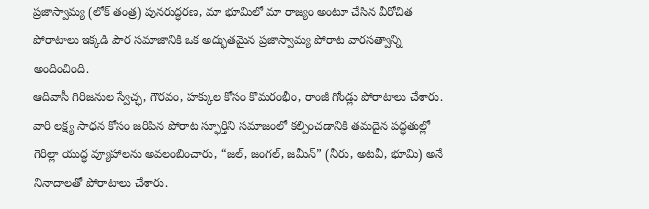ప్రజాస్వామ్య (లోక్ తంత్ర) పునరుద్ధరణ, మా భూమిలో మా రాజ్యం అంటూ చేసిన వీరోచిత పోరాటాలు ఇక్కడి పౌర సమాజానికి ఒక అద్భుతమైన ప్రజాస్వామ్య పోరాట వారసత్వాన్ని అందించింది.
ఆదివాసీ గిరిజనుల స్వేచ్ఛ, గౌరవం, హక్కుల కోసం కొమరంభీం, రాంజీ గోండ్లు పోరాటాలు చేశారు. వారి లక్ష్య సాధన కోసం జరిపిన పోరాట స్ఫూర్తిని సమాజంలో కల్పించడానికి తమదైన పద్ధతుల్లో గెరిల్లా యుద్ధ వ్యూహాలను అవలంబించారు, “జల్, జంగల్, జమీన్” (నీరు, అటవీ, భూమి) అనే నినాదాలతో పోరాటాలు చేశారు.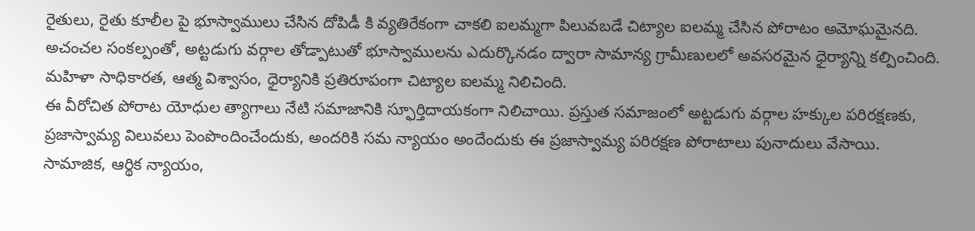రైతులు, రైతు కూలీల పై భూస్వాములు చేసిన దోపిడీ కి వ్యతిరేకంగా చాకలి ఐలమ్మగా పిలువబడే చిట్యాల ఐలమ్మ చేసిన పోరాటం అమోఘమైనది. అచంచల సంకల్పంతో, అట్టడుగు వర్గాల తోడ్పాటుతో భూస్వాములను ఎదుర్కొనడం ద్వారా సామాన్య గ్రామీణులలో అవసరమైన ధైర్యాన్ని కల్పించింది.
మహిళా సాధికారత, ఆత్మ విశ్వాసం, ధైర్యానికి ప్రతిరూపంగా చిట్యాల ఐలమ్మ నిలిచింది.
ఈ వీరోచిత పోరాట యోధుల త్యాగాలు నేటి సమాజానికి స్ఫూర్తిదాయకంగా నిలిచాయి. ప్రస్తుత సమాజంలో అట్టడుగు వర్గాల హక్కుల పరిరక్షణకు, ప్రజాస్వామ్య విలువలు పెంపొందించేందుకు, అందరికి సమ న్యాయం అందేందుకు ఈ ప్రజాస్వామ్య పరిరక్షణ పోరాటాలు పునాదులు వేసాయి. సామాజిక, ఆర్థిక న్యాయం,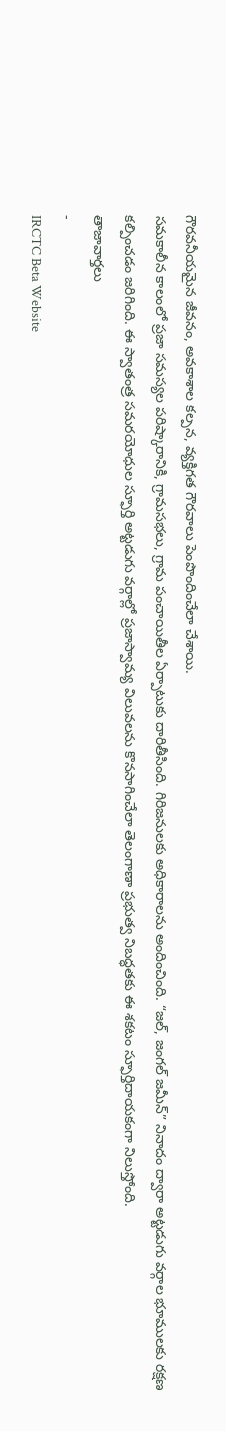గౌరవనీయమైన జీవనం, అవకాశాల కల్పన, వ్యక్తిగత గౌరవాలు పెంపొందించేలా చేశాయి.
సమకాలీన కాలంలో ప్రజా సమస్యల పరిష్కారానికి, గ్రామసభలు, గ్రామ పంచాయితీల ఏర్పాటుకు దారితీసింది. గిరిజనులకు అధికారాలను అందించింది. “జల్, జంగల్ జమీన్” నినాదం ద్వారా అట్టడుగు వర్గాల భూములకు రక్షణ కల్పించడం జరిగింది. ఈ స్వాతంత్ర సమరయోధుల స్ఫూర్తి అట్టడుగు వర్గాల్లో ప్రజాస్వామ్య విలువలను కొనసాగించేలా తెలంగాణా ప్రభుత్వ నిబద్ధతకు ఈ శకటం స్ఫూర్తిదాయకంగా నిలుస్తోంది.
తాజావార్తలు
-
IRCTC Beta Website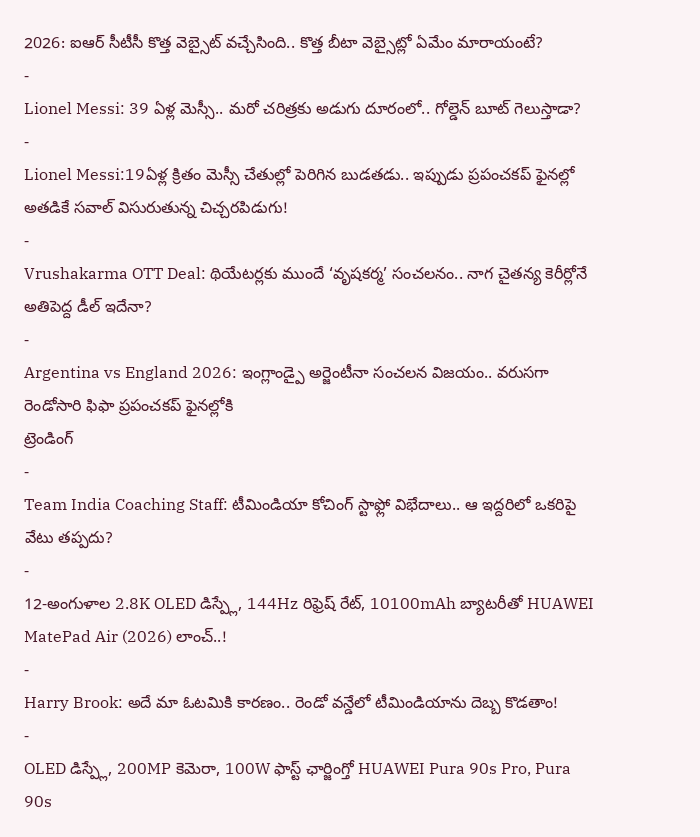2026: ఐఆర్ సీటీసీ కొత్త వెబ్సైట్ వచ్చేసింది.. కొత్త బీటా వెబ్సైట్లో ఏమేం మారాయంటే?
-
Lionel Messi: 39 ఏళ్ల మెస్సీ.. మరో చరిత్రకు అడుగు దూరంలో.. గోల్డెన్ బూట్ గెలుస్తాడా?
-
Lionel Messi:19ఏళ్ల క్రితం మెస్సీ చేతుల్లో పెరిగిన బుడతడు.. ఇప్పుడు ప్రపంచకప్ ఫైనల్లో అతడికే సవాల్ విసురుతున్న చిచ్చరపిడుగు!
-
Vrushakarma OTT Deal: థియేటర్లకు ముందే ‘వృషకర్మ’ సంచలనం.. నాగ చైతన్య కెరీర్లోనే అతిపెద్ద డీల్ ఇదేనా?
-
Argentina vs England 2026: ఇంగ్లాండ్పై అర్జెంటీనా సంచలన విజయం.. వరుసగా రెండోసారి ఫిఫా ప్రపంచకప్ ఫైనల్లోకి
ట్రెండింగ్
-
Team India Coaching Staff: టీమిండియా కోచింగ్ స్టాఫ్లో విభేదాలు.. ఆ ఇద్దరిలో ఒకరిపై వేటు తప్పదు?
-
12-అంగుళాల 2.8K OLED డిస్ప్లే, 144Hz రిఫ్రెష్ రేట్, 10100mAh బ్యాటరీతో HUAWEI MatePad Air (2026) లాంచ్..!
-
Harry Brook: అదే మా ఓటమికి కారణం.. రెండో వన్డేలో టీమిండియాను దెబ్బ కొడతాం!
-
OLED డిస్ప్లే, 200MP కెమెరా, 100W ఫాస్ట్ ఛార్జింగ్తో HUAWEI Pura 90s Pro, Pura 90s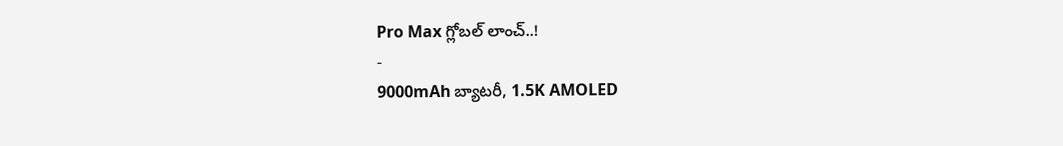Pro Max గ్లోబల్ లాంచ్..!
-
9000mAh బ్యాటరీ, 1.5K AMOLED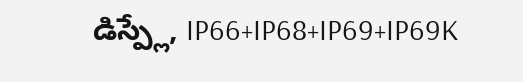డిస్ప్లే, IP66+IP68+IP69+IP69K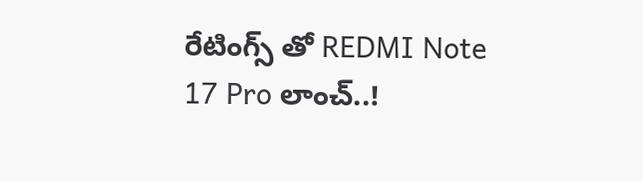రేటింగ్స్ తో REDMI Note 17 Pro లాంచ్..!